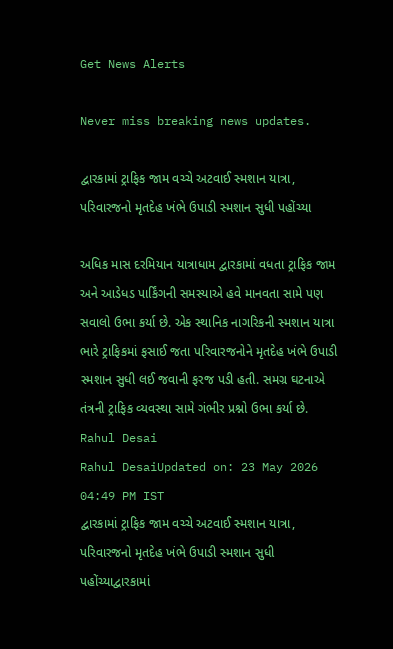Get News Alerts

Never miss breaking news updates.

દ્વારકામાં ટ્રાફિક જામ વચ્ચે અટવાઈ સ્મશાન યાત્રા, પરિવારજનો મૃતદેહ ખંભે ઉપાડી સ્મશાન સુધી પહોંચ્યા

અધિક માસ દરમિયાન યાત્રાધામ દ્વારકામાં વધતા ટ્રાફિક જામ અને આડેધડ પાર્કિંગની સમસ્યાએ હવે માનવતા સામે પણ સવાલો ઉભા કર્યા છે. એક સ્થાનિક નાગરિકની સ્મશાન યાત્રા ભારે ટ્રાફિકમાં ફસાઈ જતા પરિવારજનોને મૃતદેહ ખંભે ઉપાડી સ્મશાન સુધી લઈ જવાની ફરજ પડી હતી. સમગ્ર ઘટનાએ તંત્રની ટ્રાફિક વ્યવસ્થા સામે ગંભીર પ્રશ્નો ઉભા કર્યા છે.
Rahul Desai
Rahul DesaiUpdated on: 23 May 2026 04:49 PM IST
દ્વારકામાં ટ્રાફિક જામ વચ્ચે અટવાઈ સ્મશાન યાત્રા, પરિવારજનો મૃતદેહ ખંભે ઉપાડી સ્મશાન સુધી પહોંચ્યાદ્વારકામાં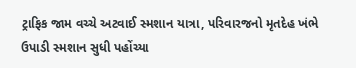ટ્રાફિક જામ વચ્ચે અટવાઈ સ્મશાન યાત્રા, પરિવારજનો મૃતદેહ ખંભે ઉપાડી સ્મશાન સુધી પહોંચ્યા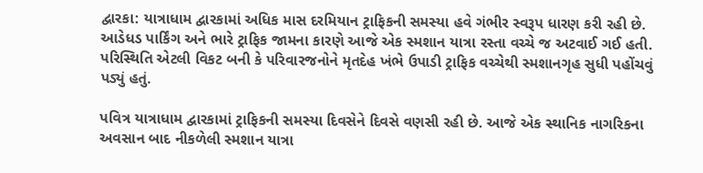દ્વારકા: યાત્રાધામ દ્વારકામાં અધિક માસ દરમિયાન ટ્રાફિકની સમસ્યા હવે ગંભીર સ્વરૂપ ધારણ કરી રહી છે. આડેધડ પાર્કિંગ અને ભારે ટ્રાફિક જામના કારણે આજે એક સ્મશાન યાત્રા રસ્તા વચ્ચે જ અટવાઈ ગઈ હતી. પરિસ્થિતિ એટલી વિકટ બની કે પરિવારજનોને મૃતદેહ ખંભે ઉપાડી ટ્રાફિક વચ્ચેથી સ્મશાનગૃહ સુધી પહોંચવું પડ્યું હતું.

પવિત્ર યાત્રાધામ દ્વારકામાં ટ્રાફિકની સમસ્યા દિવસેને દિવસે વણસી રહી છે. આજે એક સ્થાનિક નાગરિકના અવસાન બાદ નીકળેલી સ્મશાન યાત્રા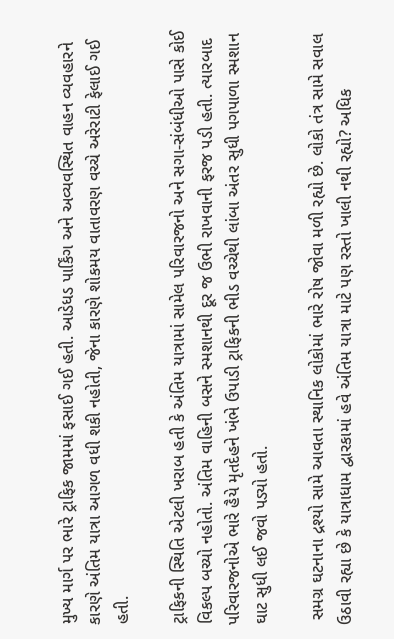મુખ્ય માર્ગ પર ભારે ટ્રાફિક જામમાં ફસાઈ ગઈ હતી. આડેધડ પાર્કિંગ અને અવ્યવસ્થિત વાહન વ્યવહારને કારણે અંતિમ યાત્રા આગળ વધી શકી નહોતી, જેના કારણે શોકમય વાતાવરણ વચ્ચે અરેરાટી ફેલાઈ ગઈ હતી.

ટ્રાફિકની સ્થિતિ એટલી ખરાબ હતી કે અંતિમ યાત્રામાં સામેલ પરિવારજનો અને સગા-સંબંધીઓ પાસે કોઈ વિકલ્પ બચ્યો નહોતો. અંતિમ વાહિની બસને સ્મશાનથી દૂર જ ઉભી રાખવાની ફરજ પડી હતી. ત્યારબાદ પરિવારજનોએ ભારે હૈયે મૃતદેહને ખંભે ઉપાડી ટ્રાફિકની ભીડ વચ્ચેથી લાંબા અંતર સુધી પગપાળા સ્મશાન ઘાટ સુધી લઈ જવો પડ્યો હતો.

 સમગ્ર ઘટનાના દ્રશ્યો સામે આવતા સ્થાનિક લોકોમાં ભારે રોષ જોવા મળી રહ્યો છે. લોકો તંત્ર સામે સવાલ ઉઠાવી રહ્યા છે કે યાત્રાધામ દ્વારકામાં હવે અંતિમ યાત્રા માટે પણ રસ્તો ખાલી નથી રહ્યો? અધિક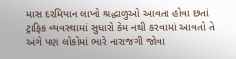માસ દરમિયાન લાખો શ્રદ્ધાળુઓ આવતા હોવા છતાં ટ્રાફિક વ્યવસ્થામાં સુધારો કેમ નથી કરવામાં આવતો તે અંગે પણ લોકોમાં ભારે નારાજગી જોવા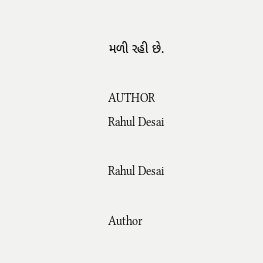મળી રહી છે.

AUTHOR
Rahul Desai

Rahul Desai

Author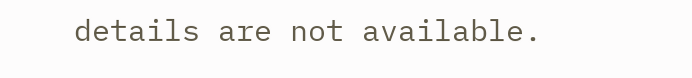details are not available.